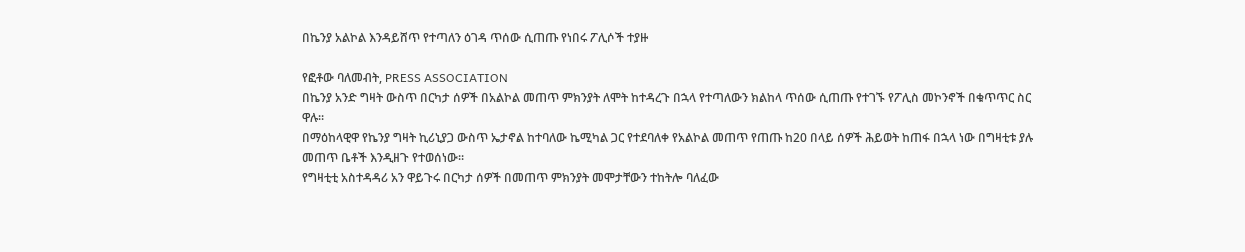በኬንያ አልኮል እንዳይሸጥ የተጣለን ዕገዳ ጥሰው ሲጠጡ የነበሩ ፖሊሶች ተያዙ

የፎቶው ባለመብት, PRESS ASSOCIATION
በኬንያ አንድ ግዛት ውስጥ በርካታ ሰዎች በአልኮል መጠጥ ምክንያት ለሞት ከተዳረጉ በኋላ የተጣለውን ክልከላ ጥሰው ሲጠጡ የተገኙ የፖሊስ መኮንኖች በቁጥጥር ስር ዋሉ።
በማዕከላዊዋ የኬንያ ግዛት ኪሪኒያጋ ውስጥ ኤታኖል ከተባለው ኬሚካል ጋር የተደባለቀ የአልኮል መጠጥ የጠጡ ከ20 በላይ ሰዎች ሕይወት ከጠፋ በኋላ ነው በግዛቲቱ ያሉ መጠጥ ቤቶች እንዲዘጉ የተወሰነው።
የግዛቲቲ አስተዳዳሪ አን ዋይጉሩ በርካታ ሰዎች በመጠጥ ምክንያት መሞታቸውን ተከትሎ ባለፈው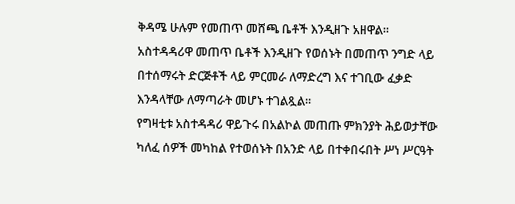ቅዳሜ ሁሉም የመጠጥ መሸጫ ቤቶች እንዲዘጉ አዘዋል።
አስተዳዳሪዋ መጠጥ ቤቶች እንዲዘጉ የወሰኑት በመጠጥ ንግድ ላይ በተሰማሩት ድርጅቶች ላይ ምርመራ ለማድረግ እና ተገቢው ፈቃድ እንዳላቸው ለማጣራት መሆኑ ተገልጿል።
የግዛቲቱ አስተዳዳሪ ዋይጉሩ በአልኮል መጠጡ ምክንያት ሕይወታቸው ካለፈ ሰዎች መካከል የተወሰኑት በአንድ ላይ በተቀበሩበት ሥነ ሥርዓት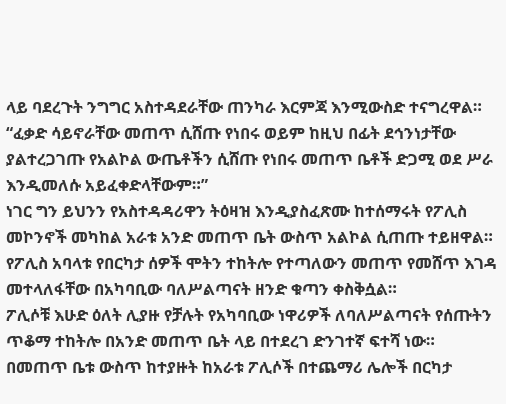ላይ ባደረጉት ንግግር አስተዳደራቸው ጠንካራ እርምጃ እንሚውስድ ተናግረዋል።
“ፈቃድ ሳይኖራቸው መጠጥ ሲሸጡ የነበሩ ወይም ከዚህ በፊት ደኅንነታቸው ያልተረጋገጡ የአልኮል ውጤቶችን ሲሸጡ የነበሩ መጠጥ ቤቶች ድጋሚ ወደ ሥራ እንዲመለሱ አይፈቀድላቸውም።”
ነገር ግን ይህንን የአስተዳዳሪዋን ትዕዛዝ እንዲያስፈጽሙ ከተሰማሩት የፖሊስ መኮንኖች መካከል አራቱ አንድ መጠጥ ቤት ውስጥ አልኮል ሲጠጡ ተይዘዋል።
የፖሊስ አባላቱ የበርካታ ሰዎች ሞትን ተከትሎ የተጣለውን መጠጥ የመሸጥ እገዳ መተላለፋቸው በአካባቢው ባለሥልጣናት ዘንድ ቁጣን ቀስቅሷል።
ፖሊሶቹ እሁድ ዕለት ሊያዙ የቻሉት የአካባቢው ነዋሪዎች ለባለሥልጣናት የሰጡትን ጥቆማ ተከትሎ በአንድ መጠጥ ቤት ላይ በተደረገ ድንገተኛ ፍተሻ ነው።
በመጠጥ ቤቱ ውስጥ ከተያዙት ከአራቱ ፖሊሶች በተጨማሪ ሌሎች በርካታ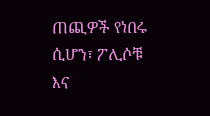ጠጪዎች የነበሩ ሲሆን፣ ፖሊሶቹ እና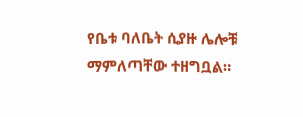የቤቱ ባለቤት ሲያዙ ሌሎቹ ማምለጣቸው ተዘግቧል።